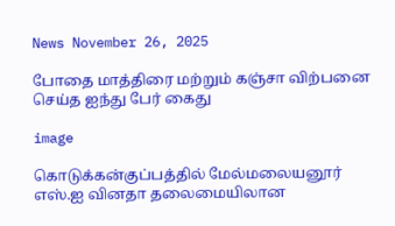News November 26, 2025

போதை மாத்திரை மற்றும் கஞ்சா விற்பனை செய்த ஐந்து பேர் கைது

image

கொடுக்கன்குப்பத்தில் மேல்மலையனூர் எஸ்.ஐ வினதா தலைமையிலான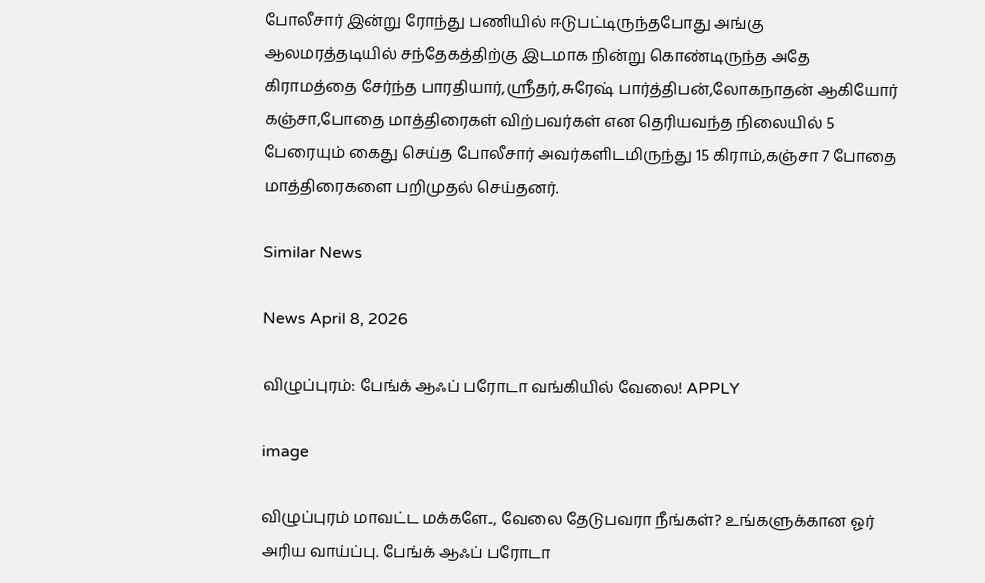போலீசார் இன்று ரோந்து பணியில் ஈடுபட்டிருந்தபோது அங்கு ஆலமரத்தடியில் சந்தேகத்திற்கு இடமாக நின்று கொண்டிருந்த அதே கிராமத்தை சேர்ந்த பாரதியார்,ஸ்ரீதர்,சுரேஷ் பார்த்திபன்,லோகநாதன் ஆகியோர் கஞ்சா,போதை மாத்திரைகள் விற்பவர்கள் என தெரியவந்த நிலையில் 5 பேரையும் கைது செய்த போலீசார் அவர்களிடமிருந்து 15 கிராம்,கஞ்சா 7 போதை மாத்திரைகளை பறிமுதல் செய்தனர்.

Similar News

News April 8, 2026

விழுப்புரம்: பேங்க் ஆஃப் பரோடா வங்கியில் வேலை! APPLY

image

விழுப்புரம் மாவட்ட மக்களே.., வேலை தேடுபவரா நீங்கள்? உங்களுக்கான ஓர் அரிய வாய்ப்பு. பேங்க் ஆஃப் பரோடா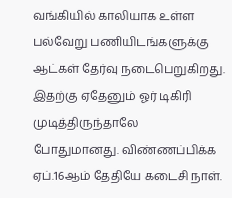வங்கியில் காலியாக உள்ள பல்வேறு பணியிடங்களுக்கு ஆட்கள் தேர்வு நடைபெறுகிறது. இதற்கு ஏதேனும் ஓர் டிகிரி முடித்திருந்தாலே போதுமானது. விண்ணப்பிக்க ஏப்.16ஆம் தேதியே கடைசி நாள்.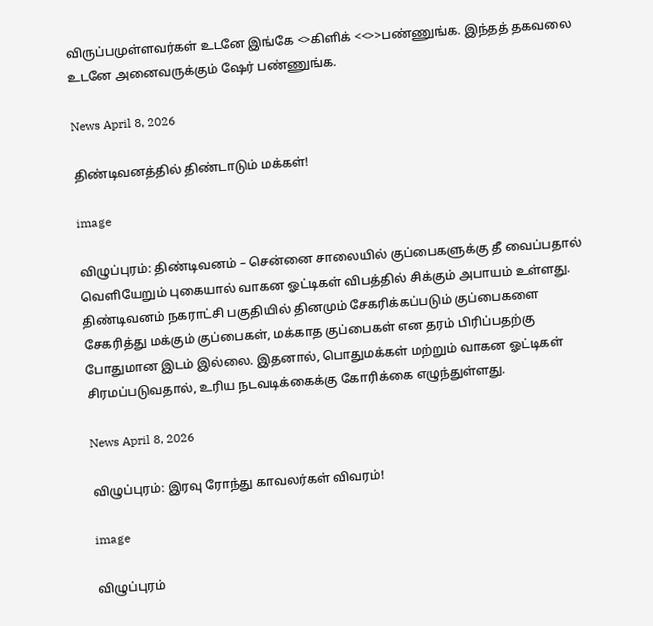விருப்பமுள்ளவர்கள் உடனே இங்கே <>கிளிக் <<>>பண்ணுங்க. இந்தத் தகவலை உடனே அனைவருக்கும் ஷேர் பண்ணுங்க.

News April 8, 2026

திண்டிவனத்தில் திண்டாடும் மக்கள்!

image

விழுப்புரம்: திண்டிவனம் – சென்னை சாலையில் குப்பைகளுக்கு தீ வைப்பதால் வெளியேறும் புகையால் வாகன ஓட்டிகள் விபத்தில் சிக்கும் அபாயம் உள்ளது. திண்டிவனம் நகராட்சி பகுதியில் தினமும் சேகரிக்கப்படும் குப்பைகளை சேகரித்து மக்கும் குப்பைகள், மக்காத குப்பைகள் என தரம் பிரிப்பதற்கு போதுமான இடம் இல்லை. இதனால், பொதுமக்கள் மற்றும் வாகன ஓட்டிகள் சிரமப்படுவதால், உரிய நடவடிக்கைக்கு கோரிக்கை எழுந்துள்ளது.

News April 8, 2026

விழுப்புரம்: இரவு ரோந்து காவலர்கள் விவரம்!

image

விழுப்புரம்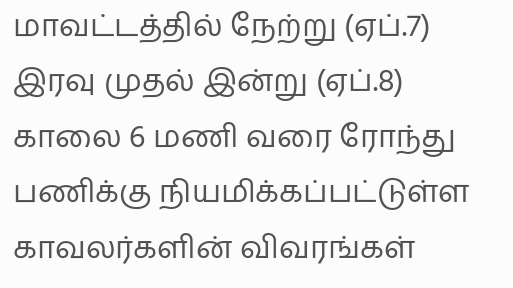மாவட்டத்தில் நேற்று (ஏப்.7) இரவு முதல் இன்று (ஏப்.8) காலை 6 மணி வரை ரோந்து பணிக்கு நியமிக்கப்பட்டுள்ள காவலர்களின் விவரங்கள்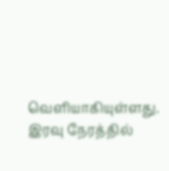வெளியாகியுள்ளது. இரவு நேரத்தில்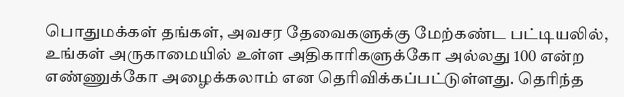பொதுமக்கள் தங்கள், அவசர தேவைகளுக்கு மேற்கண்ட பட்டியலில், உங்கள் அருகாமையில் உள்ள அதிகாரிகளுக்கோ அல்லது 100 என்ற எண்ணுக்கோ அழைக்கலாம் என தெரிவிக்கப்பட்டுள்ளது. தெரிந்த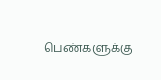பெண்களுக்கு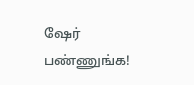ஷேர் பண்ணுங்க!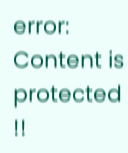error: Content is protected !!